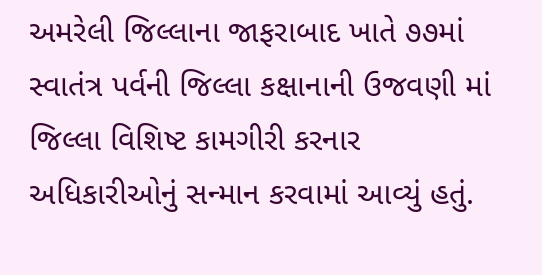અમરેલી જિલ્લાના જાફરાબાદ ખાતે ૭૭માં સ્વાતંત્ર પર્વની જિલ્લા કક્ષાનાની ઉજવણી માં જિલ્લા વિશિષ્ટ કામગીરી કરનાર અધિકારીઓનું સન્માન કરવામાં આવ્યું હતું.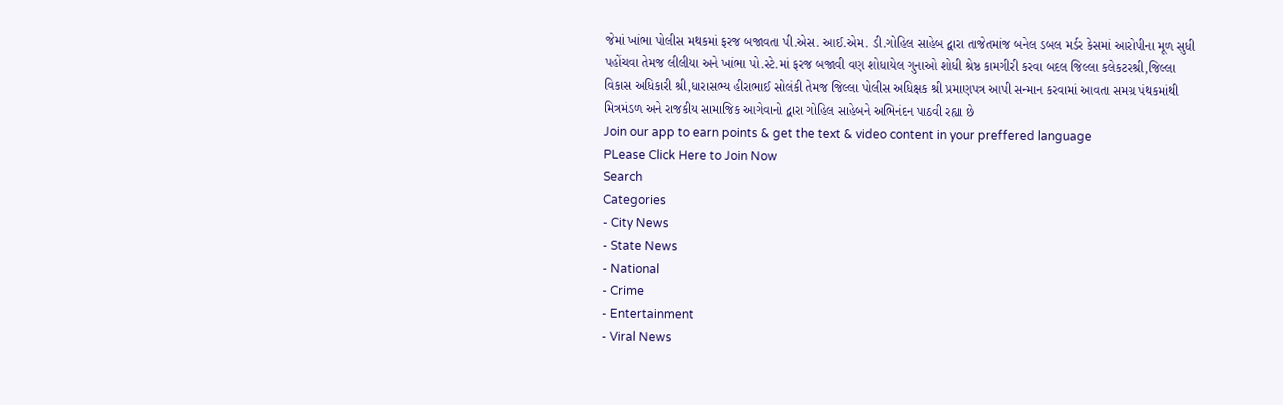જેમાં ખાંભા પોલીસ મથકમાં ફરજ બજાવતા પી.એસ. આઈ.એમ. ડી.ગોહિલ સાહેબ દ્વારા તાજેતમાંજ બનેલ ડબલ મર્ડર કેસમાં આરોપીના મૂળ સુધી પહોંચવા તેમજ લીલીયા અને ખાંભા પો.સ્ટે.માં ફરજ બજાવી વણ શોધાયેલ ગુનાઓ શોધી શ્રેષ્ઠ કામગીરી કરવા બદલ જિલ્લા કલેકટરશ્રી,જિલ્લા વિકાસ અધિકારી શ્રી,ધારાસભ્ય હીરાભાઈ સોલંકી તેમજ જિલ્લા પોલીસ અધિક્ષક શ્રી પ્રમાણપત્ર આપી સન્માન કરવામાં આવતા સમગ્ર પંથકમાંથી મિત્રમંડળ અને રાજકીય સામાજિક આગેવાનો દ્વારા ગોહિલ સાહેબને અભિનંદન પાઠવી રહ્યા છે
Join our app to earn points & get the text & video content in your preffered language
PLease Click Here to Join Now
Search
Categories
- City News
- State News
- National
- Crime
- Entertainment
- Viral News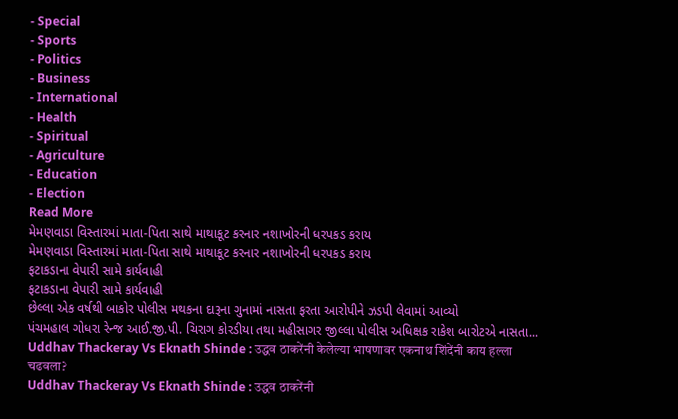- Special
- Sports
- Politics
- Business
- International
- Health
- Spiritual
- Agriculture
- Education
- Election
Read More
મેમણવાડા વિસ્તારમાં માતા-પિતા સાથે માથાકૂટ કરનાર નશાખોરની ધરપકડ કરાય
મેમણવાડા વિસ્તારમાં માતા-પિતા સાથે માથાકૂટ કરનાર નશાખોરની ધરપકડ કરાય
ફટાકડાના વેપારી સામે કાર્યવાહી
ફટાકડાના વેપારી સામે કાર્યવાહી
છેલ્લા એક વર્ષથી બાકોર પોલીસ મથકના દારૂના ગુનામાં નાસતા ફરતા આરોપીને ઝડપી લેવામાં આવ્યો
પંચમહાલ ગોધરા રેન્જ આઈ.જી.પી. ચિરાગ કોરડીયા તથા મહીસાગર જીલ્લા પોલીસ અધિક્ષક રાકેશ બારોટએ નાસતા...
Uddhav Thackeray Vs Eknath Shinde : उद्धव ठाकरेंनी केलेल्या भाषणावर एकनाथ शिंदेंनी काय हल्ला चढवला?
Uddhav Thackeray Vs Eknath Shinde : उद्धव ठाकरेंनी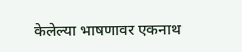केलेल्या भाषणावर एकनाथ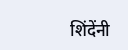शिंदेंनी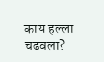काय हल्ला चढवला?